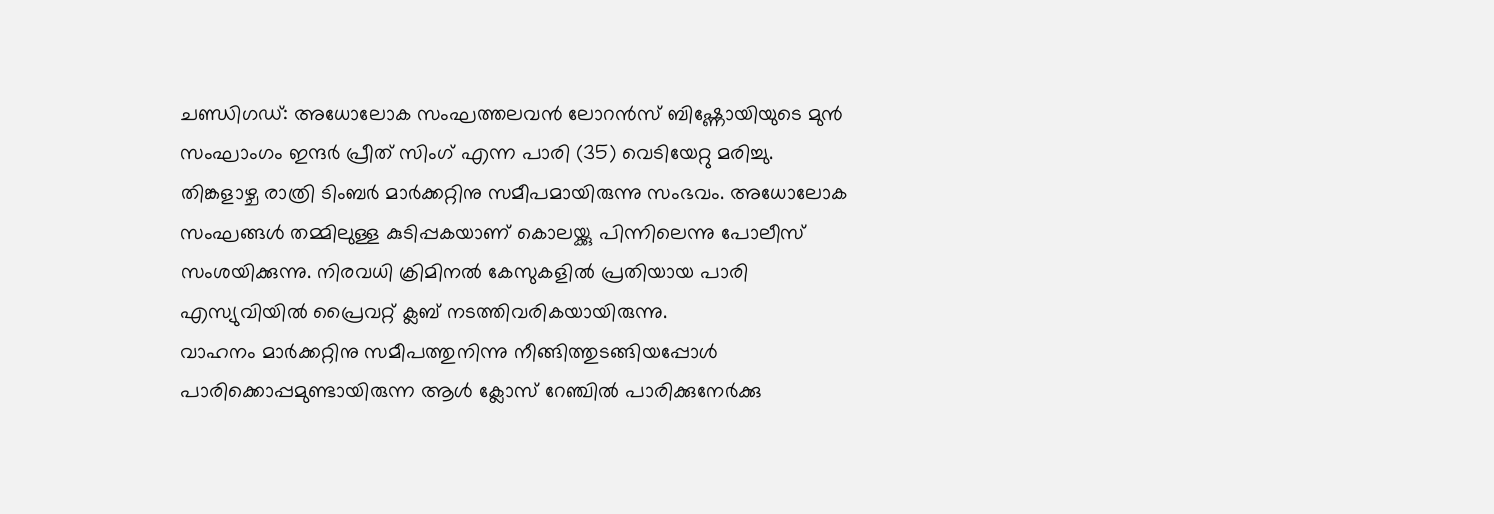ചണ്ഡിഗഡ്: അധോലോക സംഘത്തലവൻ ലോറൻസ് ബിഷ്ണോയിയുടെ മുൻ സംഘാംഗം ഇന്ദർ പ്രീത് സിംഗ് എന്ന പാരി (35) വെടിയേറ്റു മരിച്ചു.
തിങ്കളാഴ്ച രാത്രി ടിംബർ മാർക്കറ്റിനു സമീപമായിരുന്നു സംഭവം. അധോലോക സംഘങ്ങൾ തമ്മിലുള്ള കുടിപ്പകയാണ് കൊലയ്ക്കു പിന്നിലെന്നു പോലീസ് സംശയിക്കുന്നു. നിരവധി ക്രിമിനൽ കേസുകളിൽ പ്രതിയായ പാരി എസ്യുവിയിൽ പ്രൈവറ്റ് ക്ലബ് നടത്തിവരികയായിരുന്നു.
വാഹനം മാർക്കറ്റിനു സമീപത്തുനിന്നു നീങ്ങിത്തുടങ്ങിയപ്പോൾ പാരിക്കൊപ്പമുണ്ടായിരുന്ന ആൾ ക്ലോസ് റേഞ്ചിൽ പാരിക്കുനേർക്കു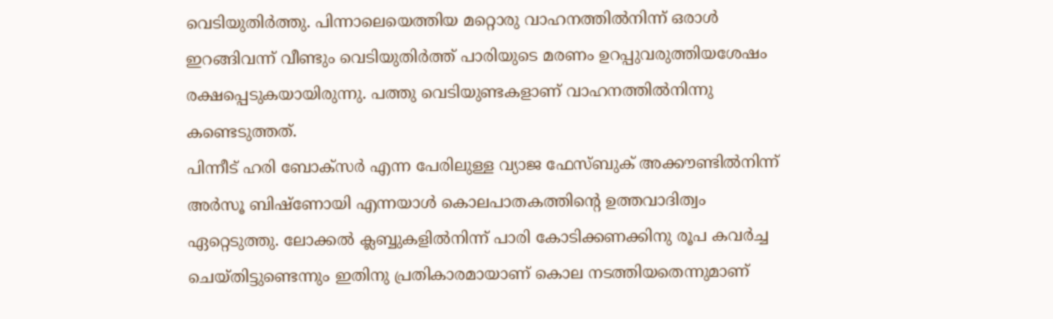വെടിയുതിർത്തു. പിന്നാലെയെത്തിയ മറ്റൊരു വാഹനത്തിൽനിന്ന് ഒരാൾ ഇറങ്ങിവന്ന് വീണ്ടും വെടിയുതിർത്ത് പാരിയുടെ മരണം ഉറപ്പുവരുത്തിയശേഷം രക്ഷപ്പെടുകയായിരുന്നു. പത്തു വെടിയുണ്ടകളാണ് വാഹനത്തിൽനിന്നു കണ്ടെടുത്തത്.
പിന്നീട് ഹരി ബോക്സർ എന്ന പേരിലുള്ള വ്യാജ ഫേസ്ബുക് അക്കൗണ്ടിൽനിന്ന് അർസൂ ബിഷ്ണോയി എന്നയാൾ കൊലപാതകത്തിന്റെ ഉത്തവാദിത്വം ഏറ്റെടുത്തു. ലോക്കൽ ക്ലബ്ബുകളിൽനിന്ന് പാരി കോടിക്കണക്കിനു രൂപ കവർച്ച ചെയ്തിട്ടുണ്ടെന്നും ഇതിനു പ്രതികാരമായാണ് കൊല നടത്തിയതെന്നുമാണ്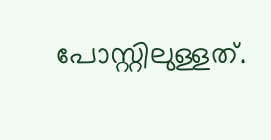പോസ്റ്റിലുള്ളത്.